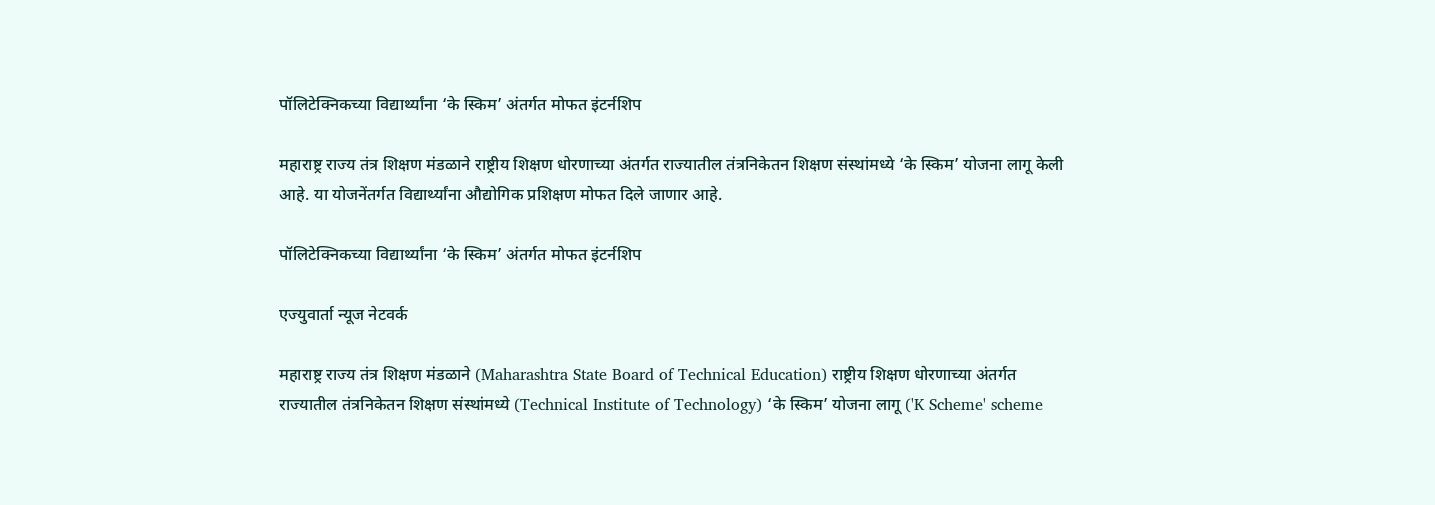पॉलिटेक्निकच्या विद्यार्थ्यांना ‘के स्किम’ अंतर्गत मोफत इंटर्नशिप

महाराष्ट्र राज्य तंत्र शिक्षण मंडळाने राष्ट्रीय शिक्षण धोरणाच्या अंतर्गत राज्यातील तंत्रनिकेतन शिक्षण संस्थांमध्ये ‘के स्किम’ योजना लागू केली आहे. या योजनेंतर्गत विद्यार्थ्यांना औद्योगिक प्रशिक्षण मोफत दिले जाणार आहे.

पॉलिटेक्निकच्या विद्यार्थ्यांना ‘के स्किम’ अंतर्गत मोफत इंटर्नशिप

एज्युवार्ता न्यूज नेटवर्क

महाराष्ट्र राज्य तंत्र शिक्षण मंडळाने (Maharashtra State Board of Technical Education) राष्ट्रीय शिक्षण धोरणाच्या अंतर्गत राज्यातील तंत्रनिकेतन शिक्षण संस्थांमध्ये (Technical Institute of Technology) ‘के स्किम’ योजना लागू ('K Scheme' scheme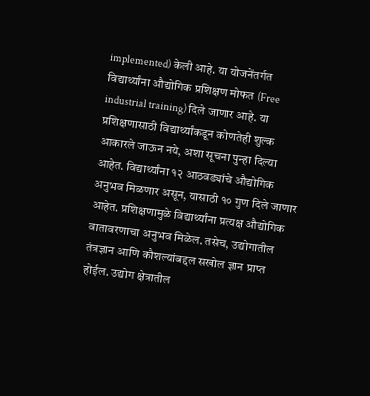implemented) केली आहे. या योजनेंतर्गत विद्यार्थ्यांना औद्योगिक प्रशिक्षण मोफत (Free industrial training) दिले जाणार आहे. या प्रशिक्षणासाठी विद्यार्थ्यांकडून कोणतेही शुल्क आकारले जाऊन नये, अशा सूचना पुन्हा दिल्या आहेत. विद्यार्थ्यांना १२ आठवड्यांचे औद्योगिक अनुभव मिळणार असून, यासाठी १० गुण दिले जाणार आहेत. प्रशिक्षणामुळे विद्यार्थ्यांना प्रत्यक्ष औद्योगिक वातावरणाचा अनुभव मिळेल. तसेच, उद्योगातील तंत्रज्ञान आणि कौशल्यांबद्दल सखोल ज्ञान प्राप्त होईल. उद्योग क्षेत्रातील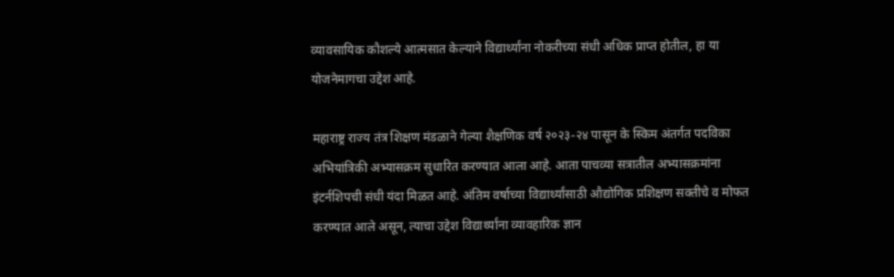व्यावसायिक कौशल्ये आत्मसात केल्याने विद्यार्थ्यांना नोकरीच्या संधी अधिक प्राप्त होतील, हा या योजनेमागचा उद्देश आहे.

महाराष्ट्र राज्य तंत्र शिक्षण मंडळाने गेल्या शैक्षणिक वर्ष २०२३-२४ पासून के स्किम अंतर्गत पदविका अभियांत्रिकी अभ्यासक्रम सुधारित करण्यात आला आहे. आता पाचव्या सत्रातील अभ्यासक्रमांना इंटर्नशिपची संधी यंदा मिळत आहे. अंतिम वर्षाच्या विद्यार्थ्यांसाठी औद्योगिक प्रशिक्षण सक्तीचे व मोफत करण्यात आले असून, त्याचा उद्देश विद्यार्थ्यांना व्यावहारिक ज्ञान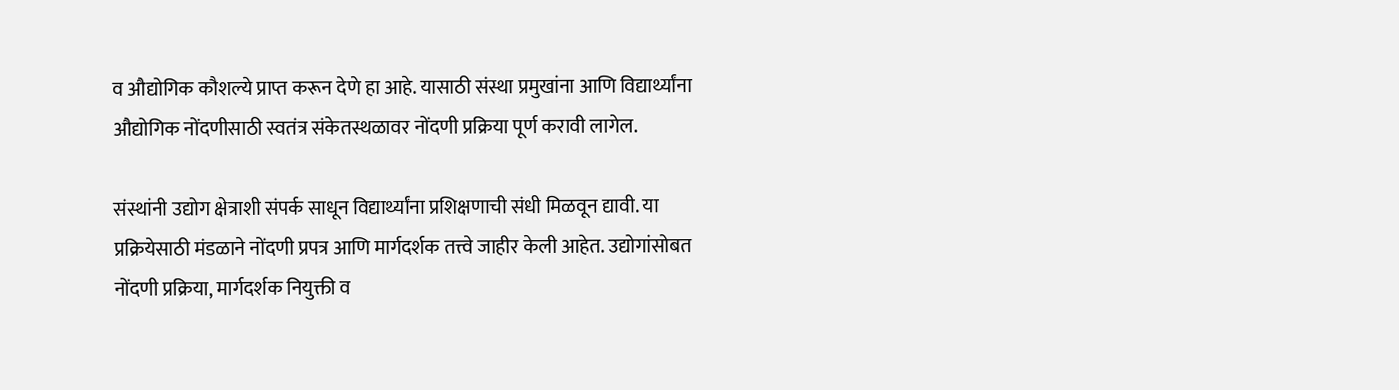व औद्योगिक कौशल्ये प्राप्त करून देणे हा आहे. यासाठी संस्था प्रमुखांना आणि विद्यार्थ्यांना औद्योगिक नोंदणीसाठी स्वतंत्र संकेतस्थळावर नोंदणी प्रक्रिया पूर्ण करावी लागेल.

संस्थांनी उद्योग क्षेत्राशी संपर्क साधून विद्यार्थ्यांना प्रशिक्षणाची संधी मिळवून द्यावी. या प्रक्रियेसाठी मंडळाने नोंदणी प्रपत्र आणि मार्गदर्शक तत्त्वे जाहीर केली आहेत. उद्योगांसोबत नोंदणी प्रक्रिया, मार्गदर्शक नियुक्ती व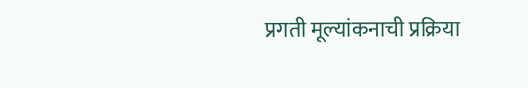प्रगती मूल्यांकनाची प्रक्रिया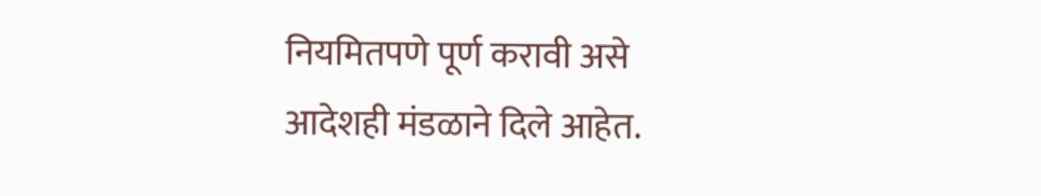नियमितपणे पूर्ण करावी असे आदेशही मंडळाने दिले आहेत.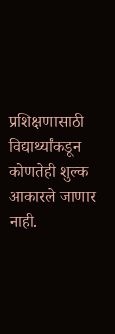प्रशिक्षणासाठी विद्यार्थ्यांकडून कोणतेही शुल्क आकारले जाणार नाही.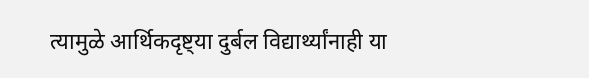त्यामुळे आर्थिकदृष्ट्‌या दुर्बल विद्यार्थ्यांनाही या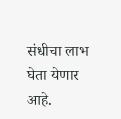संधीचा लाभ घेता येणार आहे.